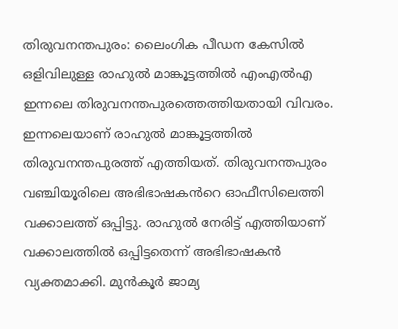തിരുവനന്തപുരം: ലൈംഗിക പീഡന കേസിൽ ഒളിവിലുള്ള രാഹുൽ മാങ്കൂട്ടത്തിൽ എംഎൽഎ ഇന്നലെ തിരുവനന്തപുരത്തെത്തിയതായി വിവരം. ഇന്നലെയാണ് രാഹുൽ മാങ്കൂട്ടത്തിൽ തിരുവനന്തപുരത്ത് എത്തിയത്. തിരുവനന്തപുരം വഞ്ചിയൂരിലെ അഭിഭാഷകൻറെ ഓഫീസിലെത്തി വക്കാലത്ത് ഒപ്പിട്ടു. രാഹുൽ നേരിട്ട് എത്തിയാണ് വക്കാലത്തിൽ ഒപ്പിട്ടതെന്ന് അഭിഭാഷകൻ വ്യക്തമാക്കി. മുൻകൂർ ജാമ്യ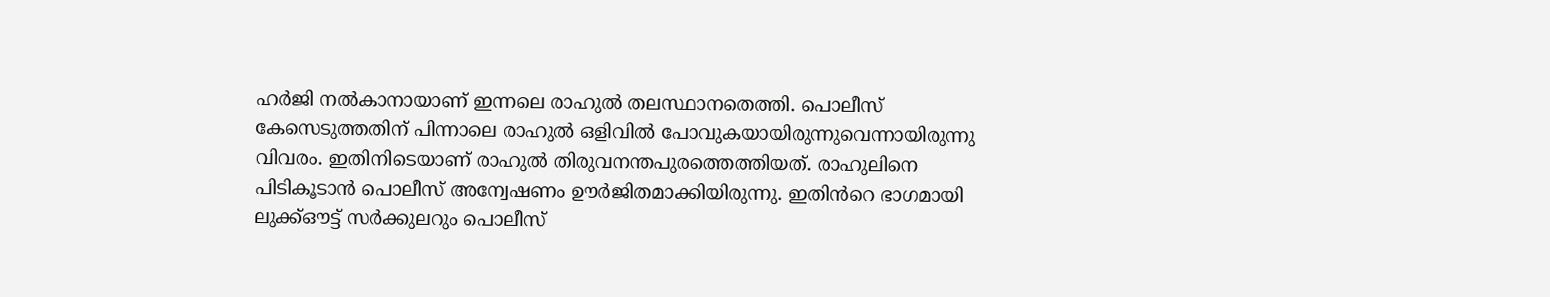ഹർജി നൽകാനായാണ് ഇന്നലെ രാഹുൽ തലസ്ഥാനതെത്തി. പൊലീസ് കേസെടുത്തതിന് പിന്നാലെ രാഹുൽ ഒളിവിൽ പോവുകയായിരുന്നുവെന്നായിരുന്നു വിവരം. ഇതിനിടെയാണ് രാഹുൽ തിരുവനന്തപുരത്തെത്തിയത്. രാഹുലിനെ പിടികൂടാൻ പൊലീസ് അന്വേഷണം ഊർജിതമാക്കിയിരുന്നു. ഇതിൻറെ ഭാഗമായി ലുക്ക്ഔട്ട് സർക്കുലറും പൊലീസ്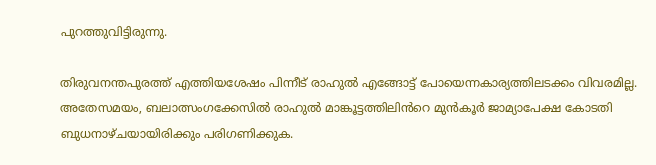പുറത്തുവിട്ടിരുന്നു.

തിരുവനന്തപുരത്ത് എത്തിയശേഷം പിന്നീട് രാഹുൽ എങ്ങോട്ട് പോയെന്നകാര്യത്തിലടക്കം വിവരമില്ല. അതേസമയം, ബലാത്സംഗക്കേസിൽ രാഹുൽ മാങ്കൂട്ടത്തിലിൻറെ മുൻകൂർ ജാമ്യാപേക്ഷ കോടതി ബുധനാഴ്ചയായിരിക്കും പരിഗണിക്കുക.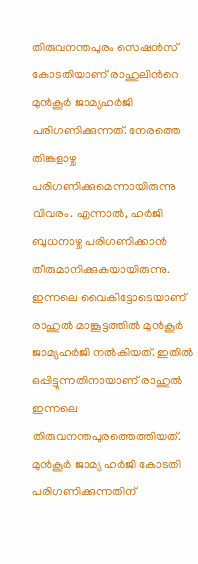തിരുവനന്തപുരം സെഷൻസ് കോടതിയാണ് രാഹുലിൻറെ മുൻകൂർ ജാമ്യഹർജി പരിഗണിക്കുന്നത്. നേരത്തെ തിങ്കളാഴ്ച പരിഗണിക്കുമെന്നായിരുന്നു വിവരം. എന്നാൽ, ഹർജി ബുധനാഴ്ച പരിഗണിക്കാൻ തീരുമാനിക്കുകയായിരുന്നു. ഇന്നലെ വൈകിട്ടോടെയാണ് രാഹുൽ മാങ്കൂട്ടത്തിൽ മുൻകൂർ ജാമ്യഹർജി നൽകിയത്. ഇതിൽ ഒപ്പിട്ടുന്നതിനായാണ് രാഹുൽ ഇന്നലെ തിരുവനന്തപുരത്തെത്തിയത്. മുൻകൂർ ജാമ്യ ഹർജി കോടതി പരിഗണിക്കുന്നതിന്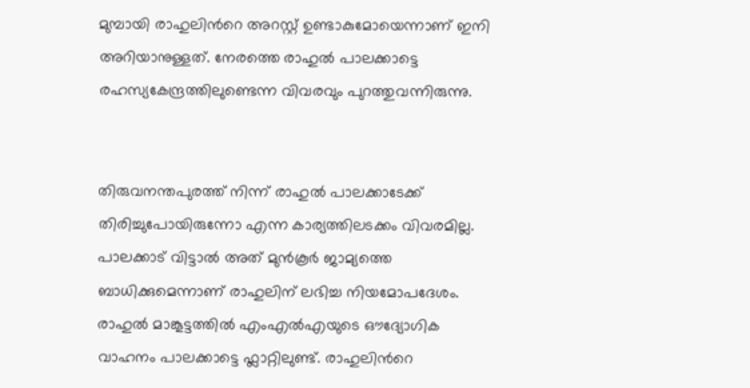മുമ്പായി രാഹുലിൻറെ അറസ്റ്റ് ഉണ്ടാകുമോയെന്നാണ് ഇനി അറിയാനുള്ളത്. നേരത്തെ രാഹുൽ പാലക്കാട്ടെ രഹസ്യകേന്ദ്രത്തിലുണ്ടെന്ന വിവരവും പുറത്തുവന്നിരുന്നു.


തിരുവനന്തപുരത്ത് നിന്ന് രാഹുൽ പാലക്കാടേക്ക് തിരിച്ചുപോയിരുന്നോ എന്ന കാര്യത്തിലടക്കം വിവരമില്ല. പാലക്കാട് വിട്ടാൽ അത് മുൻകൂർ ജാമ്യത്തെ ബാധിക്കുമെന്നാണ് രാഹുലിന് ലഭിച്ച നിയമോപദേശം. രാഹുൽ മാങ്കൂട്ടത്തിൽ എംഎൽഎയുടെ ഔദ്യോഗിക വാഹനം പാലക്കാട്ടെ ഫ്ലാറ്റിലുണ്ട്. രാഹുലിൻറെ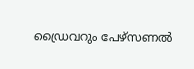ഡ്രൈവറും പേഴ്സണൽ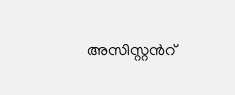അസിസ്റ്റൻറ്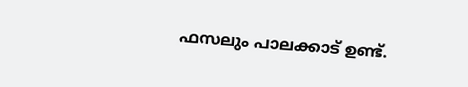ഫസലും പാലക്കാട് ഉണ്ട്.